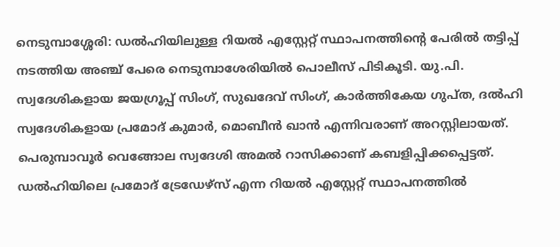നെടുമ്പാശ്ശേരി: ഡൽഹിയിലുള്ള റിയൽ എസ്റ്റേറ്റ് സ്ഥാപനത്തിന്റെ പേരിൽ തട്ടിപ്പ് നടത്തിയ അഞ്ച് പേരെ നെടുമ്പാശേരിയിൽ പൊലീസ് പിടികൂടി. യു.പി. സ്വദേശികളായ ജയഗ്രൂപ്പ് സിംഗ്, സുഖദേവ് സിംഗ്, കാർത്തികേയ ഗുപ്ത, ദൽഹി സ്വദേശികളായ പ്രമോദ് കുമാർ, മൊബീൻ ഖാൻ എന്നിവരാണ് അറസ്റ്റിലായത്. പെരുമ്പാവൂർ വെങ്ങോല സ്വദേശി അമൽ റാസിക്കാണ് കബളിപ്പിക്കപ്പെട്ടത്.
ഡൽഹിയിലെ പ്രമോദ് ട്രേഡേഴ്സ് എന്ന റിയൽ എസ്റ്റേറ്റ് സ്ഥാപനത്തിൽ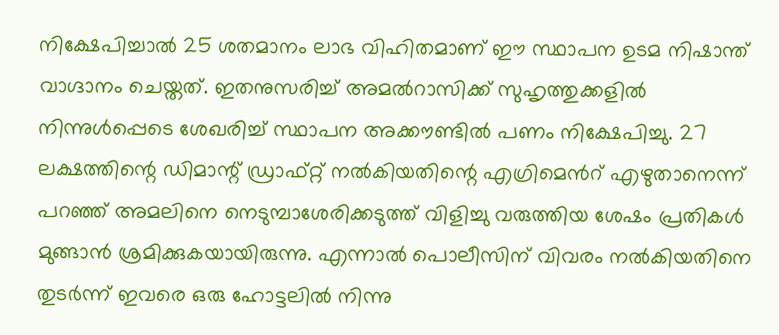നിക്ഷേപിച്ചാൽ 25 ശതമാനം ലാഭ വിഹിതമാണ് ഈ സ്ഥാപന ഉടമ നിഷാന്ത് വാഗ്ദാനം ചെയ്തത്. ഇതനുസരിച്ച് അമൽറാസിക്ക് സുഹൃത്തുക്കളിൽ നിന്നുൾപ്പെടെ ശേഖരിച്ച് സ്ഥാപന അക്കൗണ്ടിൽ പണം നിക്ഷേപിച്ചു. 27 ലക്ഷത്തിന്റെ ഡിമാന്റ് ഡ്രാഫ്റ്റ് നൽകിയതിന്റെ എഗ്രിമെൻറ് എഴുതാനെന്ന് പറഞ്ഞ് അമലിനെ നെടുമ്പാശേരിക്കടുത്ത് വിളിച്ചു വരുത്തിയ ശേഷം പ്രതികൾ മുങ്ങാൻ ശ്രമിക്കുകയായിരുന്നു. എന്നാൽ പൊലീസിന് വിവരം നൽകിയതിനെ തുടർന്ന് ഇവരെ ഒരു ഹോട്ടലിൽ നിന്നു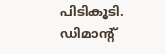പിടികൂടി. ഡിമാന്റ്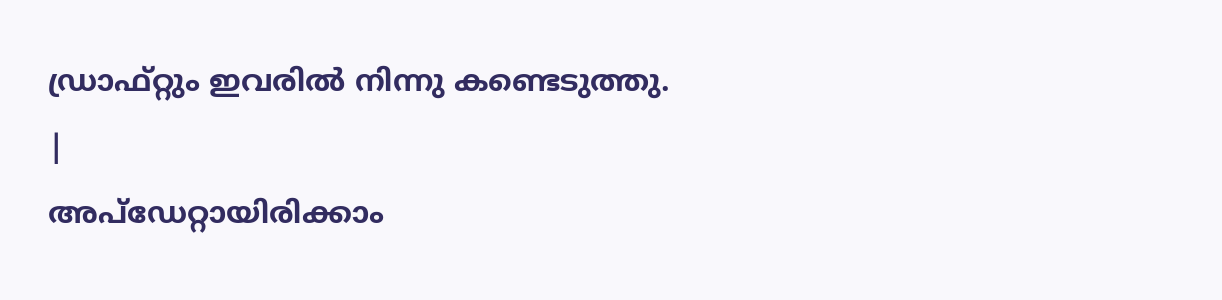ഡ്രാഫ്റ്റും ഇവരിൽ നിന്നു കണ്ടെടുത്തു.
|
അപ്ഡേറ്റായിരിക്കാം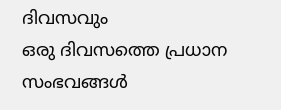ദിവസവും
ഒരു ദിവസത്തെ പ്രധാന സംഭവങ്ങൾ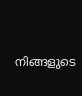നിങ്ങളുടെ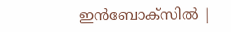ഇൻബോക്സിൽ |